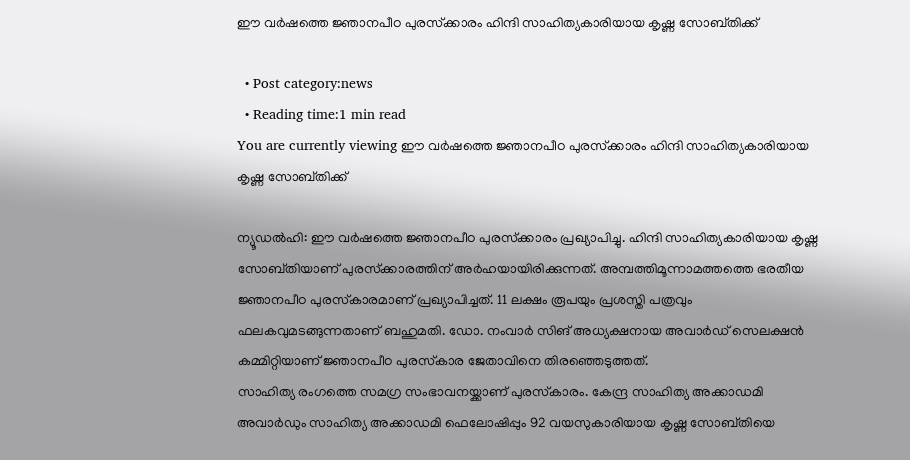ഈ വര്‍ഷത്തെ ജ്ഞാനപീഠ പുരസ്‌ക്കാരം ഹിന്ദി സാഹിത്യകാരിയായ കൃഷ്ണ സോബ്തിക്ക്

  • Post category:news
  • Reading time:1 min read
You are currently viewing ഈ വര്‍ഷത്തെ ജ്ഞാനപീഠ പുരസ്‌ക്കാരം ഹിന്ദി സാഹിത്യകാരിയായ കൃഷ്ണ സോബ്തിക്ക്

ന്യൂഡല്‍ഹി: ഈ വര്‍ഷത്തെ ജ്ഞാനപീഠ പുരസ്‌ക്കാരം പ്രഖ്യാപിച്ചു. ഹിന്ദി സാഹിത്യകാരിയായ കൃഷ്ണ സോബ്തിയാണ് പുരസ്‌ക്കാരത്തിന് അര്‍ഹയായിരിക്കുന്നത്. അമ്പത്തിമൂന്നാമത്തത്തെ ഭരതീയ ജ്ഞാനപീഠ പുരസ്‌കാരമാണ് പ്രഖ്യാപിച്ചത്. 11 ലക്ഷം രൂപയും പ്രശസ്തി പത്രവും ഫലകവുമടങ്ങുന്നതാണ് ബഹുമതി. ഡോ. നംവാര്‍ സിങ് അധ്യക്ഷനായ അവാര്‍ഡ് സെലക്ഷന്‍ കമ്മിറ്റിയാണ് ജ്ഞാനപീഠ പുരസ്‌കാര ജേതാവിനെ തിരഞ്ഞെടുത്തത്.
സാഹിത്യ രംഗത്തെ സമഗ്ര സംഭാവനയ്ക്കാണ് പുരസ്‌കാരം. കേന്ദ്ര സാഹിത്യ അക്കാഡമി അവാര്‍ഡും സാഹിത്യ അക്കാഡമി ഫെലോഷിപ്പും 92 വയസുകാരിയായ കൃഷ്ണ സോബ്തിയെ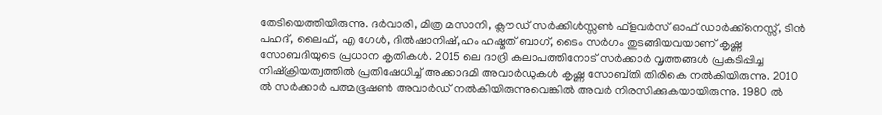തേടിയെത്തിയിരുന്നു. ദര്‍വാരി, മിത്ര മസാനി, ക്ലൗഡ് സര്‍ക്കിള്‍സ്സണ്‍ ഫ്‌ളവര്‍സ് ഓഫ് ഡാര്‍ക്ക്‌നെസ്സ്, ടിന്‍ പഹദ്, ലൈഫ്, എ ഗേള്‍, ദില്‍ഷാനിഷ്,ഹം ഹഷ്മത് ബാഗ്, ടൈം സര്‍ഗം തുടങ്ങിയവയാണ് കൃഷ്ണ സോബദിയുടെ പ്രധാന കൃതികള്‍. 2015 ലെ ദാദ്രി കലാപത്തിനോട് സര്‍ക്കാര്‍ വൃത്തങ്ങള്‍ പ്രകടിപ്പിച്ച നിഷ്‌ക്രിയത്വത്തില്‍ പ്രതിഷേധിച്ച് അക്കാദമി അവാര്‍ഡുകള്‍ കൃഷ്ണ സോബ്തി തിരികെ നല്‍കിയിരുന്നു. 2010 ല്‍ സര്‍ക്കാര്‍ പത്മഭൂഷണ്‍ അവാര്‍ഡ് നല്‍കിയിരുന്നുവെങ്കില്‍ അവര്‍ നിരസിക്കുകയായിരുന്നു. 1980 ല്‍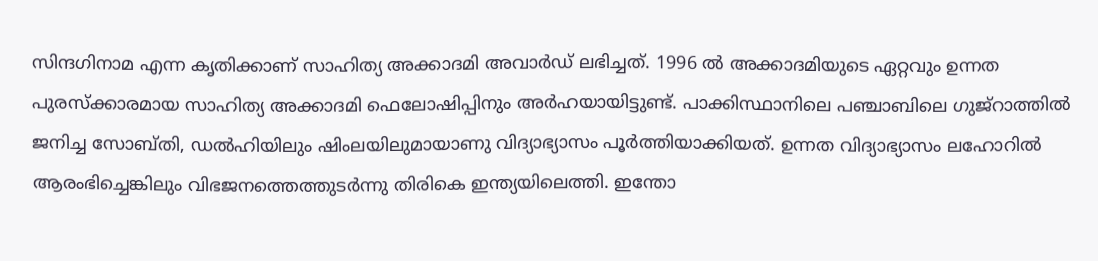സിന്ദഗിനാമ എന്ന കൃതിക്കാണ് സാഹിത്യ അക്കാദമി അവാര്‍ഡ് ലഭിച്ചത്. 1996 ല്‍ അക്കാദമിയുടെ ഏറ്റവും ഉന്നത പുരസ്‌ക്കാരമായ സാഹിത്യ അക്കാദമി ഫെലോഷിപ്പിനും അര്‍ഹയായിട്ടുണ്ട്. പാക്കിസ്ഥാനിലെ പഞ്ചാബിലെ ഗുജ്റാത്തില്‍ ജനിച്ച സോബ്തി, ഡല്‍ഹിയിലും ഷിംലയിലുമായാണു വിദ്യാഭ്യാസം പൂര്‍ത്തിയാക്കിയത്. ഉന്നത വിദ്യാഭ്യാസം ലഹോറില്‍ ആരംഭിച്ചെങ്കിലും വിഭജനത്തെത്തുടര്‍ന്നു തിരികെ ഇന്ത്യയിലെത്തി. ഇന്തോ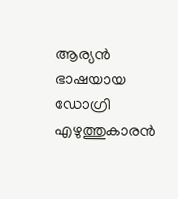ആര്യന്‍ ഭാഷയായ ഡോഗ്രി എഴുത്തുകാരന്‍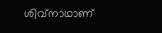ശിവ്നാഥാണ്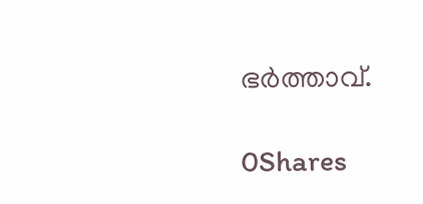ഭര്‍ത്താവ്.

0Shares